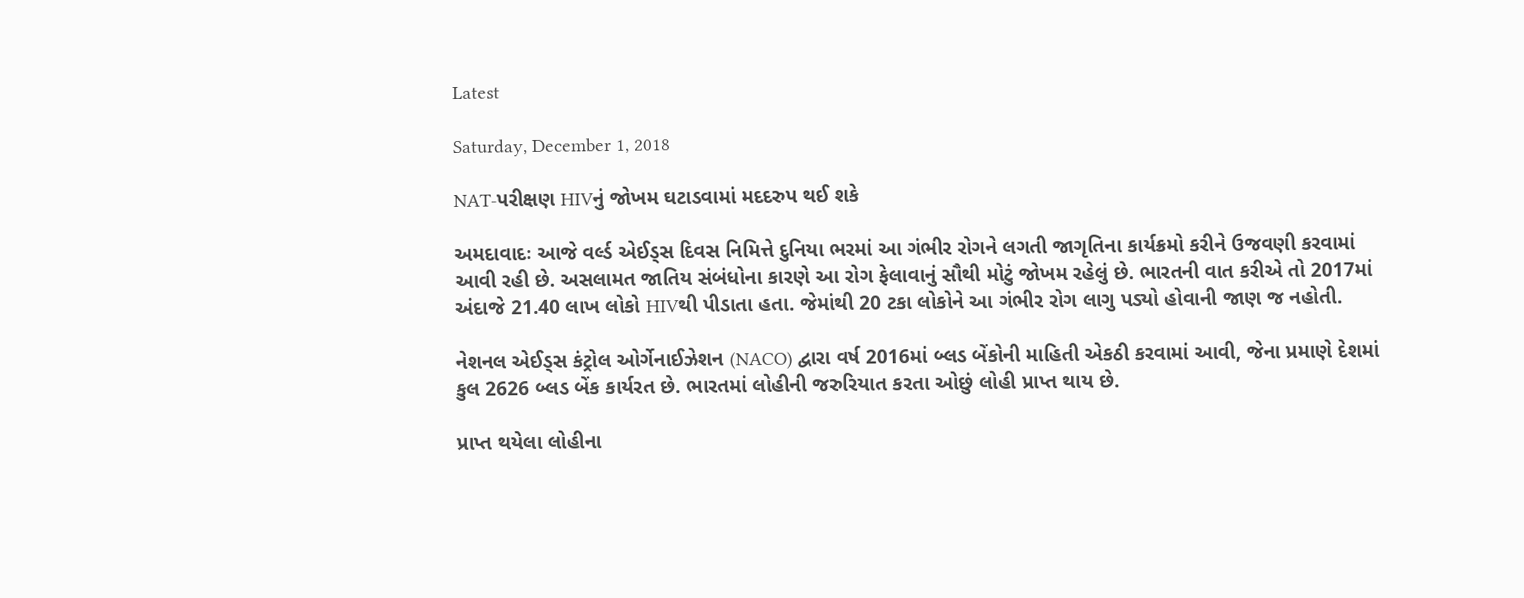Latest

Saturday, December 1, 2018

NAT-પરીક્ષણ HIVનું જોખમ ઘટાડવામાં મદદરુપ થઈ શકે

અમદાવાદઃ આજે વર્લ્ડ એઈડ્સ દિવસ નિમિત્તે દુનિયા ભરમાં આ ગંભીર રોગને લગતી જાગૃતિના કાર્યક્રમો કરીને ઉજવણી કરવામાં આવી રહી છે. અસલામત જાતિય સંબંધોના કારણે આ રોગ ફેલાવાનું સૌથી મોટું જોખમ રહેલું છે. ભારતની વાત કરીએ તો 2017માં અંદાજે 21.40 લાખ લોકો HIVથી પીડાતા હતા. જેમાંથી 20 ટકા લોકોને આ ગંભીર રોગ લાગુ પડ્યો હોવાની જાણ જ નહોતી.

નેશનલ એઈડ્સ કંટ્રોલ ઓર્ગેનાઈઝેશન (NACO) દ્વારા વર્ષ 2016માં બ્લડ બેંકોની માહિતી એકઠી કરવામાં આવી, જેના પ્રમાણે દેશમાં કુલ 2626 બ્લડ બેંક કાર્યરત છે. ભારતમાં લોહીની જરુરિયાત કરતા ઓછું લોહી પ્રાપ્ત થાય છે.

પ્રાપ્ત થયેલા લોહીના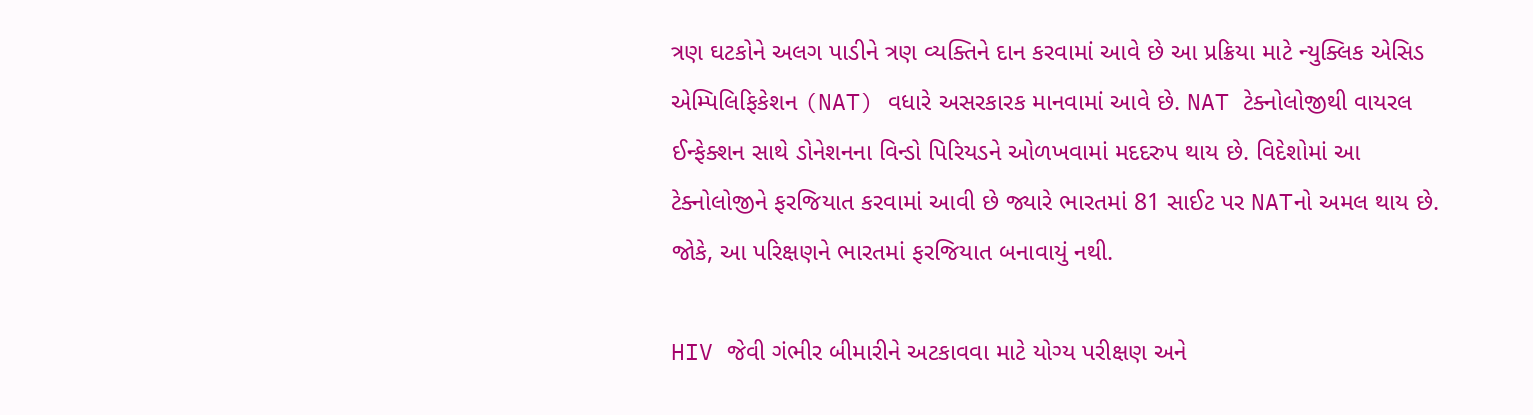ત્રણ ઘટકોને અલગ પાડીને ત્રણ વ્યક્તિને દાન કરવામાં આવે છે આ પ્રક્રિયા માટે ન્યુક્લિક એસિડ એમ્પિલિફિકેશન (NAT) વધારે અસરકારક માનવામાં આવે છે. NAT ટેક્નોલોજીથી વાયરલ ઈન્ફેક્શન સાથે ડોનેશનના વિન્ડો પિરિયડને ઓળખવામાં મદદરુપ થાય છે. વિદેશોમાં આ ટેક્નોલોજીને ફરજિયાત કરવામાં આવી છે જ્યારે ભારતમાં 81 સાઈટ પર NATનો અમલ થાય છે. જોકે, આ પરિક્ષણને ભારતમાં ફરજિયાત બનાવાયું નથી.

HIV જેવી ગંભીર બીમારીને અટકાવવા માટે યોગ્ય પરીક્ષણ અને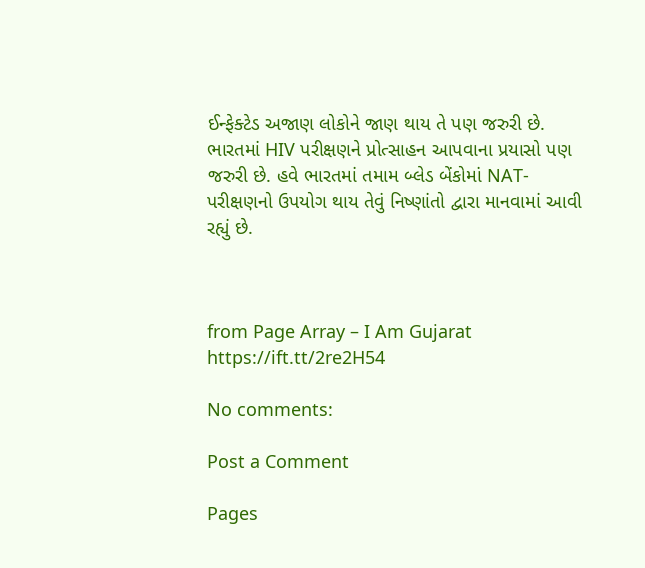ઈન્ફેક્ટેડ અજાણ લોકોને જાણ થાય તે પણ જરુરી છે. ભારતમાં HIV પરીક્ષણને પ્રોત્સાહન આપવાના પ્રયાસો પણ જરુરી છે. હવે ભારતમાં તમામ બ્લેડ બેંકોમાં NAT-પરીક્ષણનો ઉપયોગ થાય તેવું નિષ્ણાંતો દ્વારા માનવામાં આવી રહ્યું છે.



from Page Array – I Am Gujarat https://ift.tt/2re2H54

No comments:

Post a Comment

Pages